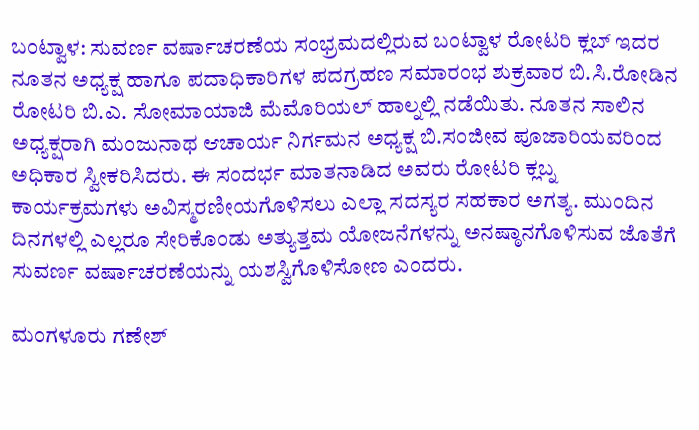ಬಂಟ್ವಾಳ: ಸುವರ್ಣ ವರ್ಷಾಚರಣೆಯ ಸಂಭ್ರಮದಲ್ಲಿರುವ ಬಂಟ್ವಾಳ ರೋಟರಿ ಕ್ಲಬ್ ಇದರ ನೂತನ ಅಧ್ಯಕ್ಷ ಹಾಗೂ ಪದಾಧಿಕಾರಿಗಳ ಪದಗ್ರಹಣ ಸಮಾರಂಭ ಶುಕ್ರವಾರ ಬಿ.ಸಿ.ರೋಡಿನ ರೋಟರಿ ಬಿ.ಎ. ಸೋಮಾಯಾಜಿ ಮೆಮೊರಿಯಲ್ ಹಾಲ್ನಲ್ಲಿ ನಡೆಯಿತು. ನೂತನ ಸಾಲಿನ ಅಧ್ಯಕ್ಷರಾಗಿ ಮಂಜುನಾಥ ಆಚಾರ್ಯ ನಿರ್ಗಮನ ಅಧ್ಯಕ್ಷ ಬಿ.ಸಂಜೀವ ಪೂಜಾರಿಯವರಿಂದ ಅಧಿಕಾರ ಸ್ವೀಕರಿಸಿದರು. ಈ ಸಂದರ್ಭ ಮಾತನಾಡಿದ ಅವರು ರೋಟರಿ ಕ್ಲಬ್ನ ಕಾರ್ಯಕ್ರಮಗಳು ಅವಿಸ್ಮರಣೀಯಗೊಳಿಸಲು ಎಲ್ಲಾ ಸದಸ್ಯರ ಸಹಕಾರ ಅಗತ್ಯ. ಮುಂದಿನ ದಿನಗಳಲ್ಲಿ ಎಲ್ಲರೂ ಸೇರಿಕೊಂಡು ಅತ್ಯುತ್ತಮ ಯೋಜನೆಗಳನ್ನು ಅನಷ್ಠಾನಗೊಳಿಸುವ ಜೊತೆಗೆ ಸುವರ್ಣ ವರ್ಷಾಚರಣೆಯನ್ನು ಯಶಸ್ವಿಗೊಳಿಸೋಣ ಎಂದರು.

ಮಂಗಳೂರು ಗಣೇಶ್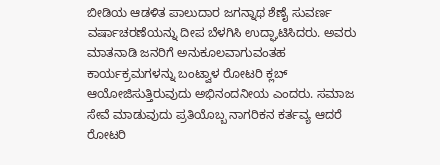ಬೀಡಿಯ ಆಡಳಿತ ಪಾಲುದಾರ ಜಗನ್ನಾಥ ಶೆಣೈ ಸುವರ್ಣ ವರ್ಷಾಚರಣೆಯನ್ನು ದೀಪ ಬೆಳಗಿಸಿ ಉದ್ಘಾಟಿಸಿದರು. ಅವರು ಮಾತನಾಡಿ ಜನರಿಗೆ ಅನುಕೂಲವಾಗುವಂತಹ ಕಾರ್ಯಕ್ರಮಗಳನ್ನು ಬಂಟ್ವಾಳ ರೋಟರಿ ಕ್ಲಬ್ ಆಯೋಜಿಸುತ್ತಿರುವುದು ಅಭಿನಂದನೀಯ ಎಂದರು. ಸಮಾಜ ಸೇವೆ ಮಾಡುವುದು ಪ್ರತಿಯೊಬ್ಬ ನಾಗರಿಕನ ಕರ್ತವ್ಯ ಆದರೆ ರೋಟರಿ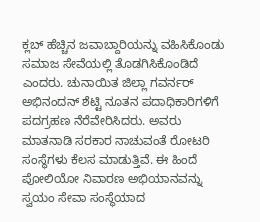ಕ್ಲಬ್ ಹೆಚ್ಚಿನ ಜವಾಬ್ದಾರಿಯನ್ನು ವಹಿಸಿಕೊಂಡು ಸಮಾಜ ಸೇವೆಯಲ್ಲಿ ತೊಡಗಿಸಿಕೊಂಡಿದೆ ಎಂದರು. ಚುನಾಯಿತ ಜಿಲ್ಲಾ ಗವರ್ನರ್ ಅಭಿನಂದನ್ ಶೆಟ್ಟಿ ನೂತನ ಪದಾಧಿಕಾರಿಗಳಿಗೆ ಪದಗ್ರಹಣ ನೆರೆವೇರಿಸಿದರು. ಅವರು ಮಾತನಾಡಿ ಸರಕಾರ ನಾಚುವಂತೆ ರೋಟರಿ ಸಂಸ್ಥೆಗಳು ಕೆಲಸ ಮಾಡುತ್ತಿವೆ. ಈ ಹಿಂದೆ ಪೋಲಿಯೋ ನಿವಾರಣ ಅಭಿಯಾನವನ್ನು ಸ್ವಯಂ ಸೇವಾ ಸಂಸ್ಥೆಯಾದ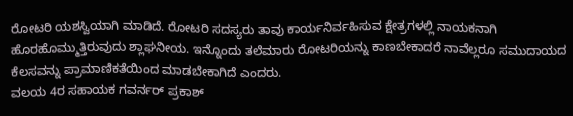ರೋಟರಿ ಯಶಸ್ವಿಯಾಗಿ ಮಾಡಿದೆ. ರೋಟರಿ ಸದಸ್ಯರು ತಾವು ಕಾರ್ಯನಿರ್ವಹಿಸುವ ಕ್ಷೇತ್ರಗಳಲ್ಲಿ ನಾಯಕನಾಗಿ ಹೊರಹೊಮ್ಮುತ್ತಿರುವುದು ಶ್ಲಾಘನೀಯ. ಇನ್ನೊಂದು ತಲೆಮಾರು ರೋಟರಿಯನ್ನು ಕಾಣಬೇಕಾದರೆ ನಾವೆಲ್ಲರೂ ಸಮುದಾಯದ ಕೆಲಸವನ್ನು ಪ್ರಾಮಾಣಿಕತೆಯಿಂದ ಮಾಡಬೇಕಾಗಿದೆ ಎಂದರು.
ವಲಯ 4ರ ಸಹಾಯಕ ಗವರ್ನರ್ ಪ್ರಕಾಶ್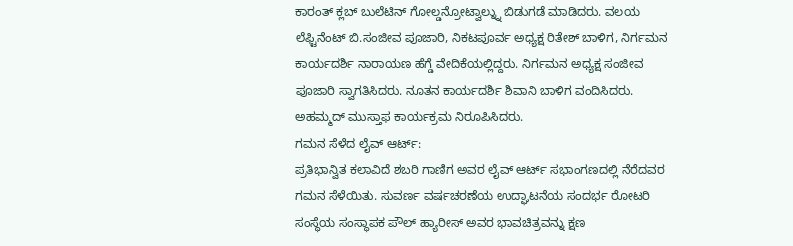ಕಾರಂತ್ ಕ್ಲಬ್ ಬುಲೆಟಿನ್ ಗೋಲ್ಡನ್ರೋಟ್ವಾಲ್ನ್ನು ಬಿಡುಗಡೆ ಮಾಡಿದರು. ವಲಯ ಲೆಫ್ಟಿನೆಂಟ್ ಬಿ.ಸಂಜೀವ ಪೂಜಾರಿ, ನಿಕಟಪೂರ್ವ ಅಧ್ಯಕ್ಷ ರಿತೇಶ್ ಬಾಳಿಗ, ನಿರ್ಗಮನ ಕಾರ್ಯದರ್ಶಿ ನಾರಾಯಣ ಹೆಗ್ಡೆ ವೇದಿಕೆಯಲ್ಲಿದ್ದರು. ನಿರ್ಗಮನ ಅಧ್ಯಕ್ಷ ಸಂಜೀವ ಪೂಜಾರಿ ಸ್ವಾಗತಿಸಿದರು. ನೂತನ ಕಾರ್ಯದರ್ಶಿ ಶಿವಾನಿ ಬಾಳಿಗ ವಂದಿಸಿದರು. ಅಹಮ್ಮದ್ ಮುಸ್ತಾಫ ಕಾರ್ಯಕ್ರಮ ನಿರೂಪಿಸಿದರು.
ಗಮನ ಸೆಳೆದ ಲೈವ್ ಆರ್ಟ್:
ಪ್ರತಿಭಾನ್ವಿತ ಕಲಾವಿದೆ ಶಬರಿ ಗಾಣಿಗ ಅವರ ಲೈವ್ ಆರ್ಟ್ ಸಭಾಂಗಣದಲ್ಲಿ ನೆರೆದವರ ಗಮನ ಸೆಳೆಯಿತು. ಸುವರ್ಣ ವರ್ಷಚರಣೆಯ ಉದ್ಘಾಟನೆಯ ಸಂದರ್ಭ ರೋಟರಿ ಸಂಸ್ಥೆಯ ಸಂಸ್ಥಾಪಕ ಪೌಲ್ ಹ್ಯಾರೀಸ್ ಅವರ ಭಾವಚಿತ್ರವನ್ನು ಕ್ಷಣ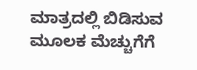ಮಾತ್ರದಲ್ಲಿ ಬಿಡಿಸುವ ಮೂಲಕ ಮೆಚ್ಚುಗೆಗೆ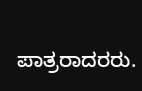ಪಾತ್ರರಾದರರು.